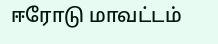ஈரோடு மாவட்டம்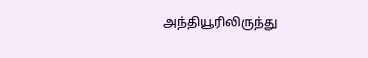அந்தியூரிலிருந்து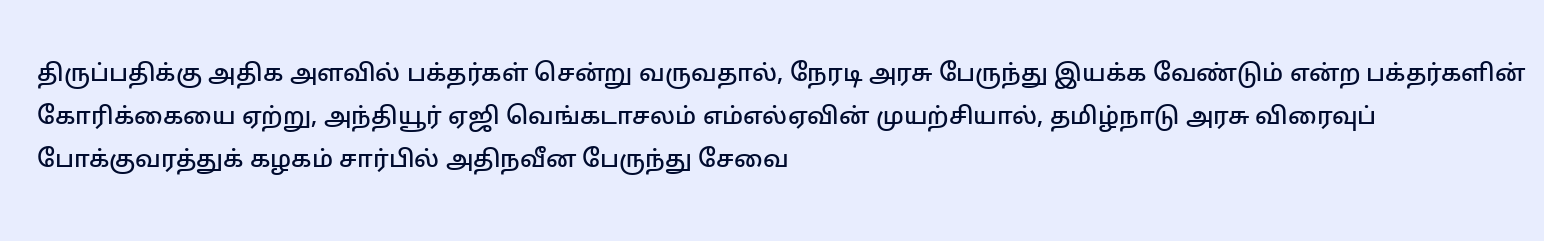திருப்பதிக்கு அதிக அளவில் பக்தர்கள் சென்று வருவதால், நேரடி அரசு பேருந்து இயக்க வேண்டும் என்ற பக்தர்களின் கோரிக்கையை ஏற்று, அந்தியூர் ஏஜி வெங்கடாசலம் எம்எல்ஏவின் முயற்சியால், தமிழ்நாடு அரசு விரைவுப் போக்குவரத்துக் கழகம் சார்பில் அதிநவீன பேருந்து சேவை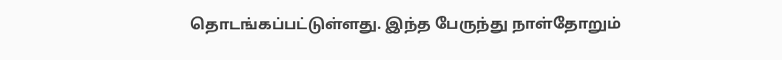தொடங்கப்பட்டுள்ளது. இந்த பேருந்து நாள்தோறும்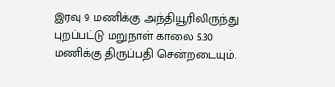இரவு 9 மணிக்கு அந்தியூரிலிருந்து புறப்பட்டு மறுநாள் காலை 5.30 மணிக்கு திருப்பதி சென்றடையும்.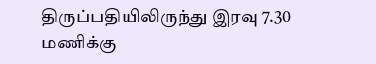திருப்பதியிலிருந்து இரவு 7.30 மணிக்கு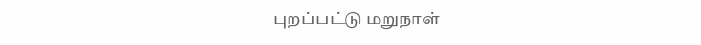புறப்பட்டு மறுநாள்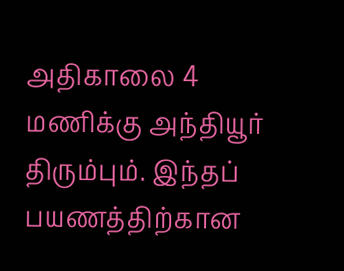அதிகாலை 4 மணிக்கு அந்தியூர் திரும்பும். இந்தப் பயணத்திற்கான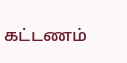கட்டணம்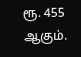ரூ. 455 ஆகும்.